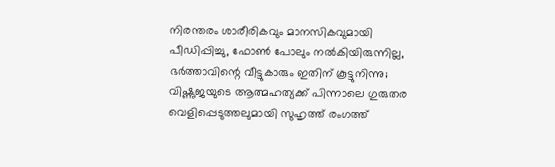നിരന്തരം ശാരീരികവും മാനസികവുമായി പീഡിപ്പിച്ചു, ഫോൺ പോലും നൽകിയിരുന്നില്ല, ഭർത്താവിന്റെ വീട്ടുകാരും ഇതിന് കൂട്ടുനിന്നു; വിഷ്ണുജയുടെ ആത്മഹത്യക്ക് പിന്നാലെ ഗുരുതര വെളിപ്പെടുത്തലുമായി സുഹൃത്ത് രംഗത്ത്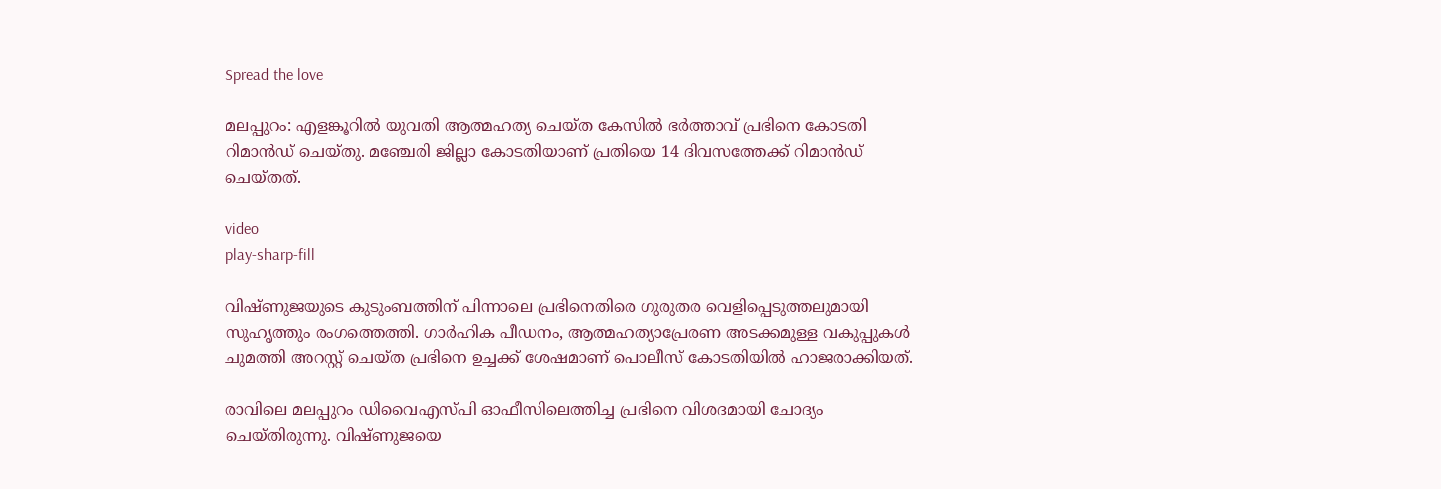Spread the love

മലപ്പുറം: എളങ്കൂറിൽ യുവതി ആത്മഹത്യ ചെയ്ത കേസിൽ ഭർത്താവ് പ്രഭിനെ കോടതി റിമാൻഡ് ചെയ്തു. മഞ്ചേരി ജില്ലാ കോടതിയാണ് പ്രതിയെ 14 ദിവസത്തേക്ക് റിമാൻഡ് ചെയ്തത്.

video
play-sharp-fill

വിഷ്ണുജയുടെ കുടുംബത്തിന് പിന്നാലെ പ്രഭിനെതിരെ ഗുരുതര വെളിപ്പെടുത്തലുമായി സുഹൃത്തും രംഗത്തെത്തി. ഗാർഹിക പീഡനം, ആത്മഹത്യാപ്രേരണ അടക്കമുള്ള വകുപ്പുകൾ ചുമത്തി അറസ്റ്റ് ചെയ്ത പ്രഭിനെ ഉച്ചക്ക് ശേഷമാണ് പൊലീസ് കോടതിയില്‍ ഹാജരാക്കിയത്.

രാവിലെ മലപ്പുറം ഡിവൈഎസ്പി ഓഫീസിലെത്തിച്ച പ്രഭിനെ വിശദമായി ചോദ്യം ചെയ്തിരുന്നു. വിഷ്ണുജയെ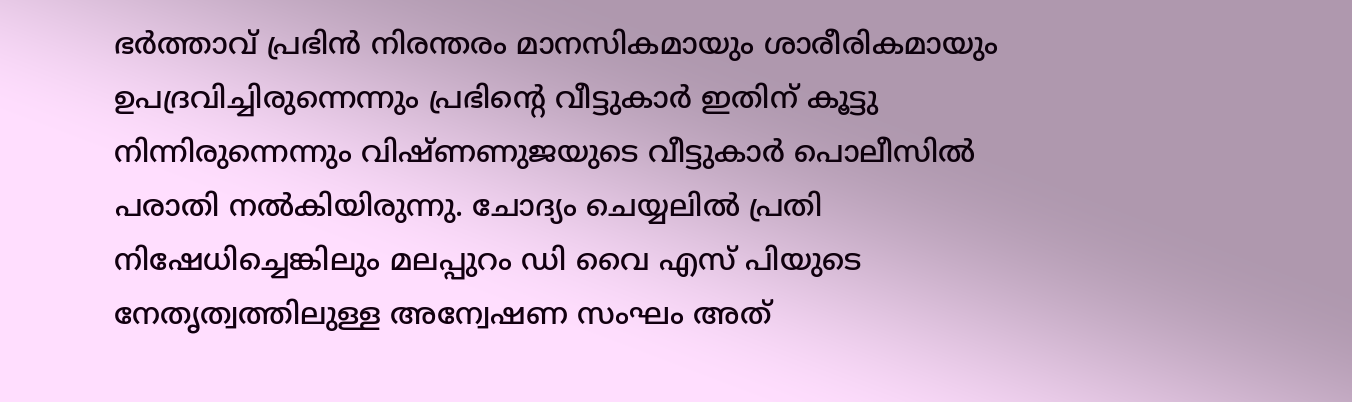ഭർത്താവ് പ്രഭിൻ നിരന്തരം മാനസികമായും ശാരീരികമായും ഉപദ്രവിച്ചിരുന്നെന്നും പ്രഭിന്‍റെ വീട്ടുകാര്‍ ഇതിന് കൂട്ടു നിന്നിരുന്നെന്നും വിഷ്ണണുജയുടെ വീട്ടുകാര്‍ പൊലീസില്‍ പരാതി നല്‍കിയിരുന്നു. ചോദ്യം ചെയ്യലില്‍ പ്രതി നിഷേധിച്ചെങ്കിലും മലപ്പുറം ഡി വൈ എസ് പിയുടെ നേതൃത്വത്തിലുള്ള അന്വേഷണ സംഘം അത്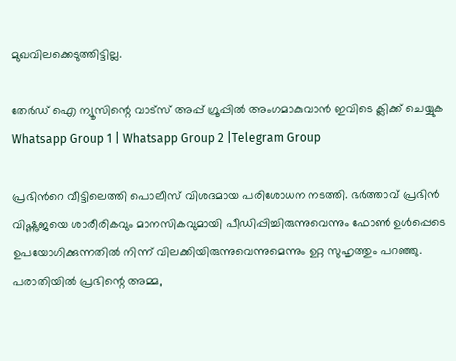മുഖവിലക്കെടുത്തിട്ടില്ല.

തേർഡ് ഐ ന്യൂസിന്റെ വാട്സ് അപ്പ് ഗ്രൂപ്പിൽ അംഗമാകുവാൻ ഇവിടെ ക്ലിക്ക് ചെയ്യുക
Whatsapp Group 1 | Whatsapp Group 2 |Telegram Group

പ്രഭിന്‍റെ വീട്ടിലെത്തി പൊലീസ് വിശദമായ പരിശോധന നടത്തി. ഭര്‍ത്താവ് പ്രഭിൻ വിഷ്ണുജയെ ശാരീരികവും മാനസികവുമായി പീഡിപ്പിച്ചിരുന്നുവെന്നും ഫോൺ ഉൾപ്പെടെ ഉപയോഗിക്കുന്നതിൽ നിന്ന് വിലക്കിയിരുന്നുവെന്നുമെന്നും ഉറ്റ സുഹൃത്തും പറഞ്ഞു. പരാതിയില്‍ പ്രഭിന്റെ അമ്മ,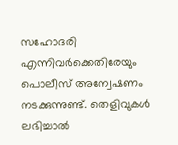സഹോദരി എന്നിവര്‍ക്കെതിരേയും പൊലീസ് അന്വേഷണം നടക്കുന്നുണ്ട്. തെളിവുകൾ ലഭിച്ചാൽ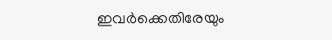ഇവര്‍ക്കെതിരേയും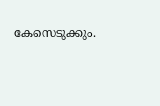കേസെടുക്കും.